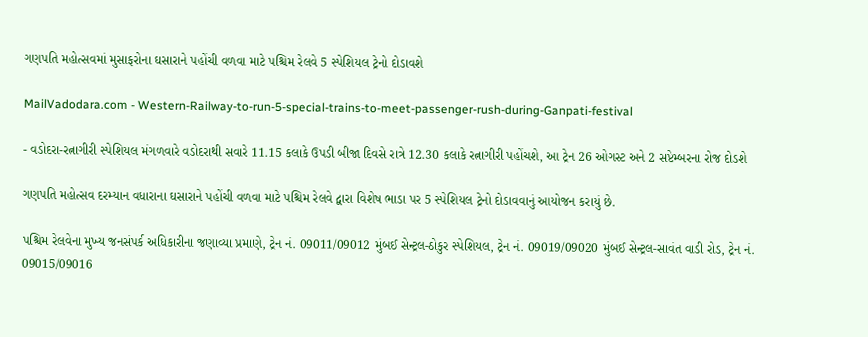ગણપતિ મહોત્સવમાં મુસાફરોના ઘસારાને પહોંચી વળવા માટે પશ્ચિમ રેલવે 5 સ્પેશિયલ ટ્રેનો દોડાવશે

MailVadodara.com - Western-Railway-to-run-5-special-trains-to-meet-passenger-rush-during-Ganpati-festival

- વડોદરા-રત્નાગીરી સ્પેશિયલ મંગળવારે વડોદરાથી સવારે 11.15 કલાકે ઉપડી બીજા દિવસે રાત્રે 12.30 કલાકે રત્નાગીરી પહોંચશે, આ ટ્રેન 26 ઓગસ્ટ અને 2 સપ્ટેમ્બરના રોજ દોડશે

ગણપતિ મહોત્સવ દરમ્યાન વધારાના ઘસારાને પહોંચી વળવા માટે પશ્ચિમ રેલવે દ્વારા વિશેષ ભાડા પર 5 સ્પેશિયલ ટ્રેનો દોડાવવાનું આયોજન કરાયું છે.

પશ્ચિમ રેલવેના મુખ્ય જનસંપર્ક અધિકારીના જણાવ્યા પ્રમાણે, ટ્રેન નં. 09011/09012 મુંબઈ સેન્ટ્રલ-ઠોકુર સ્પેશિયલ, ટ્રેન નં. 09019/09020 મુંબઈ સેન્ટ્રલ-સાવંત વાડી રોડ, ટ્રેન નં. 09015/09016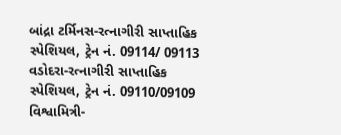બાંદ્રા ટર્મિનસ-રત્નાગીરી સાપ્તાહિક સ્પેશિયલ, ટ્રેન નં. 09114/ 09113 વડોદરા-રત્નાગીરી સાપ્તાહિક સ્પેશિયલ, ટ્રેન નં. 09110/09109 વિશ્વામિત્રી-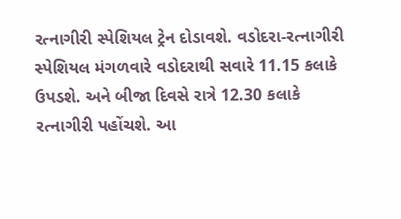રત્નાગીરી સ્પેશિયલ ટ્રેન દોડાવશે. વડોદરા-રત્નાગીરી સ્પેશિયલ મંગળવારે વડોદરાથી સવારે 11.15 કલાકે ઉપડશે. અને બીજા દિવસે રાત્રે 12.30 કલાકે રત્નાગીરી પહોંચશે. આ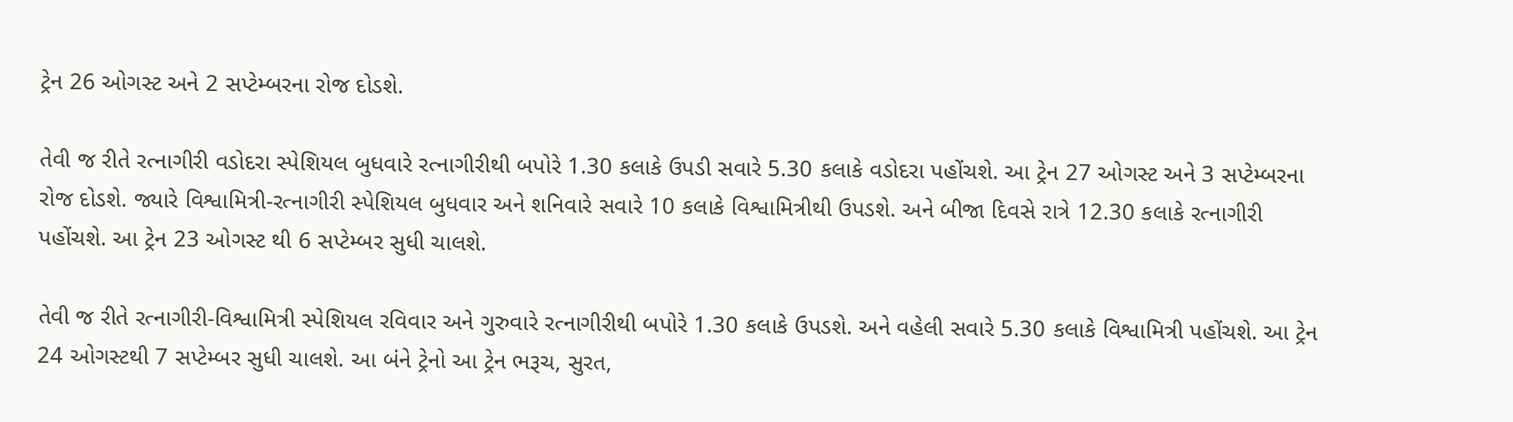ટ્રેન 26 ઓગસ્ટ અને 2 સપ્ટેમ્બરના રોજ દોડશે.

તેવી જ રીતે રત્નાગીરી વડોદરા સ્પેશિયલ બુધવારે રત્નાગીરીથી બપોરે 1.30 કલાકે ઉપડી સવારે 5.30 કલાકે વડોદરા પહોંચશે. આ ટ્રેન 27 ઓગસ્ટ અને 3 સપ્ટેમ્બરના રોજ દોડશે. જ્યારે વિશ્વામિત્રી-રત્નાગીરી સ્પેશિયલ બુધવાર અને શનિવારે સવારે 10 કલાકે વિશ્વામિત્રીથી ઉપડશે. અને બીજા દિવસે રાત્રે 12.30 કલાકે રત્નાગીરી પહોંચશે. આ ટ્રેન 23 ઓગસ્ટ થી 6 સપ્ટેમ્બર સુધી ચાલશે.

તેવી જ રીતે રત્નાગીરી-વિશ્વામિત્રી સ્પેશિયલ રવિવાર અને ગુરુવારે રત્નાગીરીથી બપોરે 1.30 કલાકે ઉપડશે. અને વહેલી સવારે 5.30 કલાકે વિશ્વામિત્રી પહોંચશે. આ ટ્રેન 24 ઓગસ્ટથી 7 સપ્ટેમ્બર સુધી ચાલશે. આ બંને ટ્રેનો આ ટ્રેન ભરૂચ, સુરત,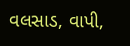વલસાડ, વાપી,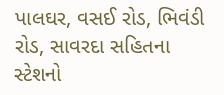પાલઘર, વસઈ રોડ, ભિવંડી રોડ, સાવરદા સહિતના સ્ટેશનો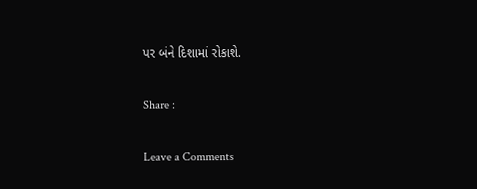પર બંને દિશામાં રોકાશે.

Share :

Leave a Comments